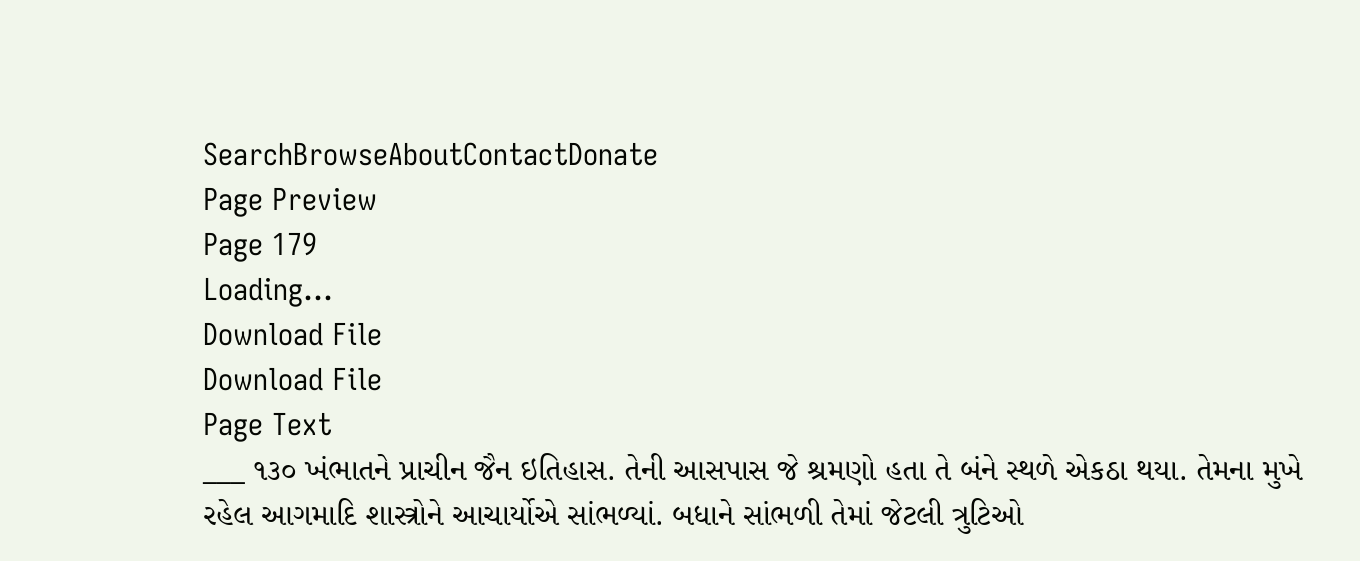SearchBrowseAboutContactDonate
Page Preview
Page 179
Loading...
Download File
Download File
Page Text
___ ૧૩૦ ખંભાતને પ્રાચીન જૈન ઇતિહાસ. તેની આસપાસ જે શ્રમણો હતા તે બંને સ્થળે એકઠા થયા. તેમના મુખે રહેલ આગમાદિ શાસ્ત્રોને આચાર્યોએ સાંભળ્યાં. બધાને સાંભળી તેમાં જેટલી ત્રુટિઓ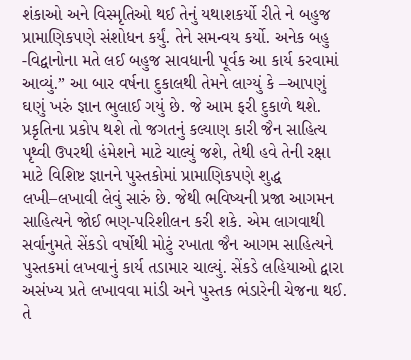શંકાઓ અને વિસ્મૃતિઓ થઈ તેનું યથાશકર્યો રીતે ને બહુજ પ્રામાણિકપણે સંશોધન કર્યું. તેને સમન્વય કર્યો. અનેક બહુ -વિદ્વાનોના મતે લઈ બહુજ સાવધાની પૂર્વક આ કાર્ય કરવામાં આવ્યું.” આ બાર વર્ષના દુકાલથી તેમને લાગ્યું કે –આપણું ઘણું ખરું જ્ઞાન ભુલાઈ ગયું છે. જે આમ ફરી દુકાળે થશે. પ્રકૃતિના પ્રકોપ થશે તો જગતનું કલ્યાણ કારી જૈન સાહિત્ય પૃથ્વી ઉપરથી હંમેશને માટે ચાલ્યું જશે, તેથી હવે તેની રક્ષા માટે વિશિષ્ટ જ્ઞાનને પુસ્તકોમાં પ્રામાણિકપણે શુદ્ધ લખી–લખાવી લેવું સારું છે. જેથી ભવિષ્યની પ્રજા આગમન સાહિત્યને જોઈ ભણ-પરિશીલન કરી શકે. એમ લાગવાથી સર્વાનુમતે સેંકડો વર્ષોથી મોટું રખાતા જૈન આગમ સાહિત્યને પુસ્તકમાં લખવાનું કાર્ય તડામાર ચાલ્યું. સેંકડે લહિયાઓ દ્વારા અસંખ્ય પ્રતે લખાવવા માંડી અને પુસ્તક ભંડારેની ચેજના થઈ. તે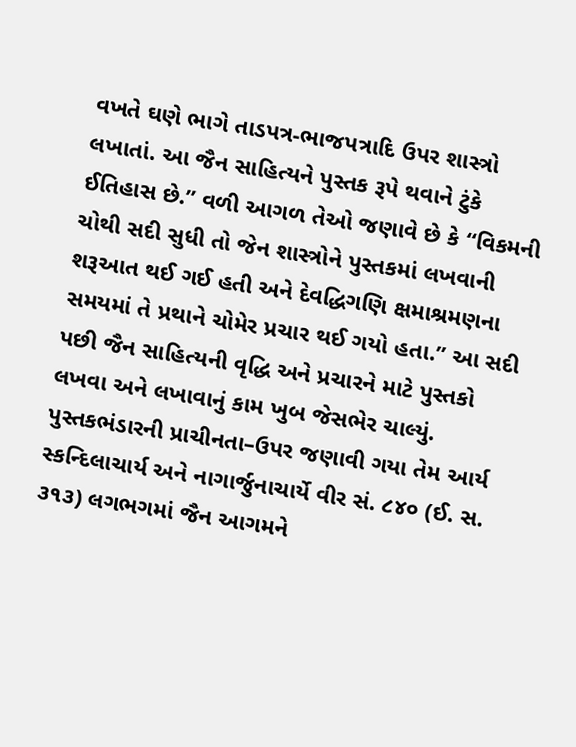વખતે ઘણે ભાગે તાડપત્ર-ભાજપત્રાદિ ઉપર શાસ્ત્રો લખાતાં. આ જૈન સાહિત્યને પુસ્તક રૂપે થવાને ટુંકે ઈતિહાસ છે.” વળી આગળ તેઓ જણાવે છે કે “વિકમની ચોથી સદી સુધી તો જેન શાસ્ત્રોને પુસ્તકમાં લખવાની શરૂઆત થઈ ગઈ હતી અને દેવદ્ધિગણિ ક્ષમાશ્રમણના સમયમાં તે પ્રથાને ચોમેર પ્રચાર થઈ ગયો હતા.” આ સદી પછી જૈન સાહિત્યની વૃદ્ધિ અને પ્રચારને માટે પુસ્તકો લખવા અને લખાવાનું કામ ખુબ જેસભેર ચાલ્યું. પુસ્તકભંડારની પ્રાચીનતા–ઉપર જણાવી ગયા તેમ આર્ય સ્કન્દિલાચાર્ય અને નાગાર્જુનાચાર્યે વીર સં. ૮૪૦ (ઈ. સ. ૩૧૩) લગભગમાં જૈન આગમને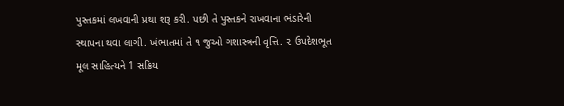પુસ્તકમાં લખવાની પ્રથા શરૂ કરી. પછી તે પુસ્તકને રાખવાના ભંડારેની સ્થાપના થવા લાગી. ખંભાતમાં તે ૧ જુઓ ગશાસ્ત્રની વૃત્તિ. ૨ ઉપદેશભૂત મૂલ સાહિત્યને 1 સક્રિય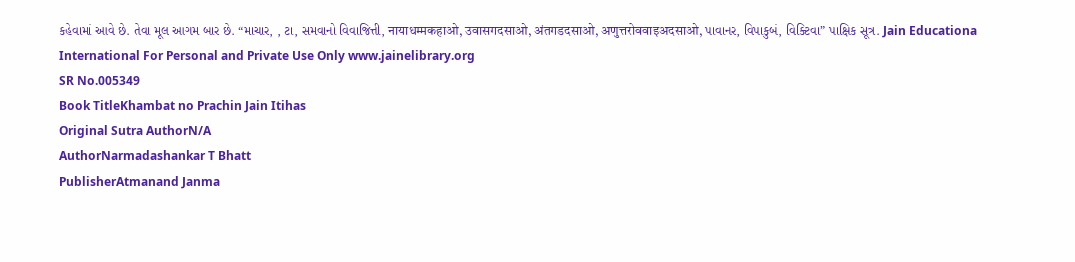કહેવામાં આવે છે. તેવા મૂલ આગમ બાર છે. “માચાર, , ટા, સમવાનો વિવાજિત્તી, नायाधम्मकहाओ, उवासगदसाओ, अंतगडदसाओ, अणुत्तरोववाइअदसाओ, પાવાનર, વિપાકુબં, વિક્ટિવા” પાક્ષિક સૂત્ર. Jain Educationa International For Personal and Private Use Only www.jainelibrary.org
SR No.005349
Book TitleKhambat no Prachin Jain Itihas
Original Sutra AuthorN/A
AuthorNarmadashankar T Bhatt
PublisherAtmanand Janma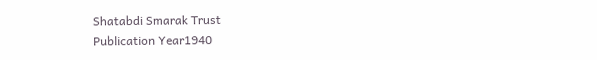Shatabdi Smarak Trust
Publication Year1940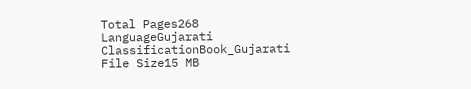Total Pages268
LanguageGujarati
ClassificationBook_Gujarati
File Size15 MB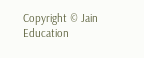Copyright © Jain Education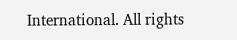International. All rights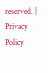reserved. | Privacy Policy